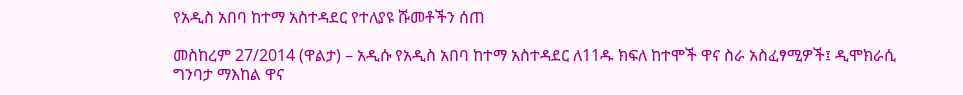የአዲስ አበባ ከተማ አስተዳደር የተለያዩ ሹመቶችን ሰጠ

መስከረም 27/2014 (ዋልታ) – አዲሱ የአዲስ አበባ ከተማ አስተዳደር ለ11ዱ ክፍለ ከተሞች ዋና ስራ አስፈፃሚዎች፤ ዲሞክራሲ ግንባታ ማእከል ዋና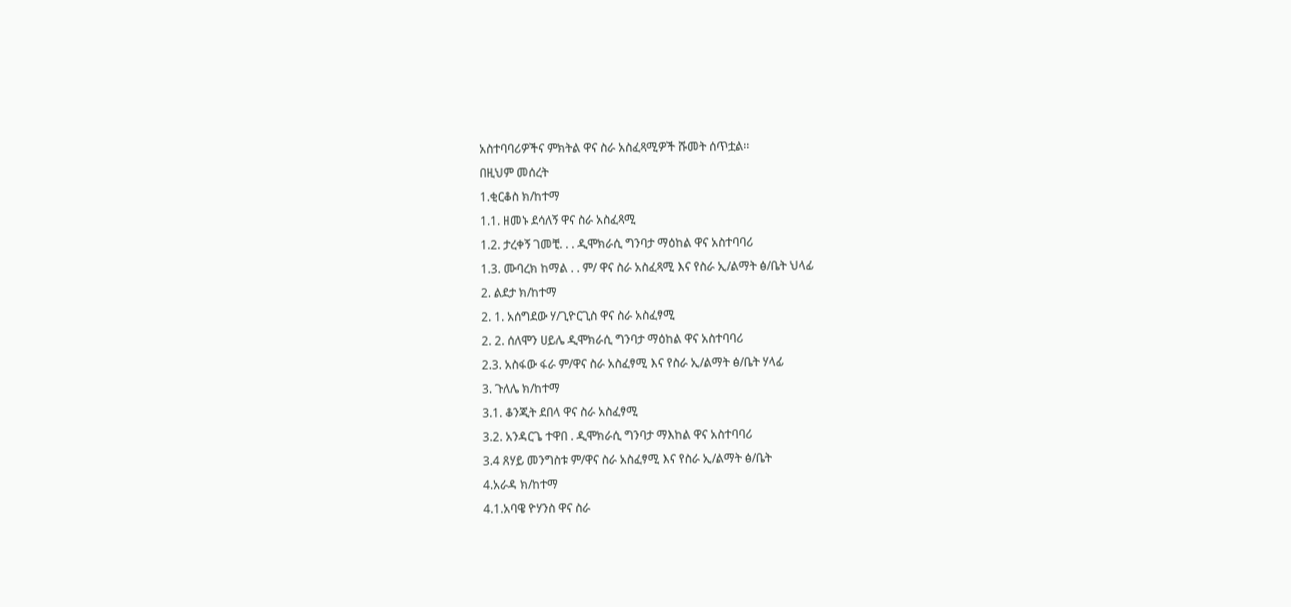አስተባባሪዎችና ምክትል ዋና ስራ አስፈጻሚዎች ሹመት ሰጥቷል፡፡
በዚህም መሰረት
1.ቂርቆስ ክ/ከተማ
1.1. ዘመኑ ደሳለኝ ዋና ስራ አስፈጻሚ
1.2. ታረቀኝ ገመቺ. . . ዲሞክራሲ ግንባታ ማዕከል ዋና አስተባባሪ
1.3. ሙባረክ ከማል . . ም/ ዋና ስራ አስፈጻሚ እና የስራ ኢ/ልማት ፅ/ቤት ህላፊ
2. ልደታ ክ/ከተማ
2. 1. አሰግደው ሃ/ጊዮርጊስ ዋና ስራ አስፈፃሚ
2. 2. ሰለሞን ሀይሌ ዲሞክራሲ ግንባታ ማዕከል ዋና አስተባባሪ
2.3. አስፋው ፋራ ም/ዋና ስራ አስፈፃሚ እና የስራ ኢ/ልማት ፅ/ቤት ሃላፊ
3. ጉለሌ ክ/ከተማ
3.1. ቆንጂት ደበላ ዋና ስራ አስፈፃሚ
3.2. አንዳርጌ ተዋበ . ዲሞክራሲ ግንባታ ማእከል ዋና አስተባባሪ
3.4 ጸሃይ መንግስቱ ም/ዋና ስራ አስፈፃሚ እና የስራ ኢ/ልማት ፅ/ቤት
4.አራዳ ክ/ከተማ
4.1.አባዌ ዮሃንስ ዋና ስራ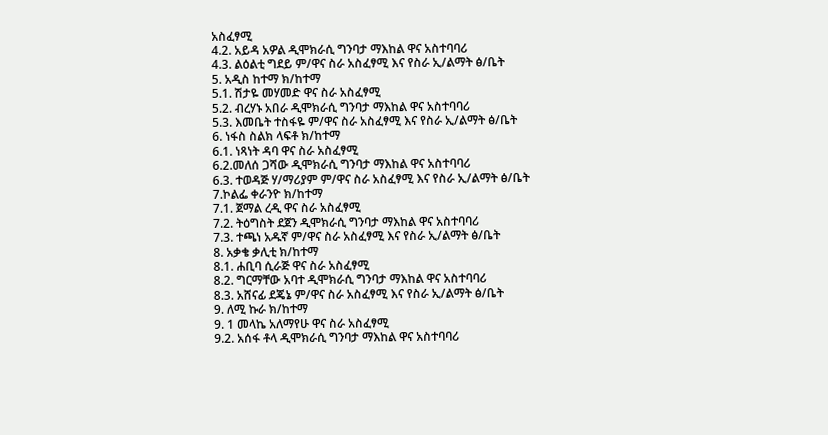አስፈፃሚ
4.2. አይዳ አዎል ዲሞክራሲ ግንባታ ማእከል ዋና አስተባባሪ
4.3. ልዕልቲ ግደይ ም/ዋና ስራ አስፈፃሚ እና የስራ ኢ/ልማት ፅ/ቤት
5. አዲስ ከተማ ክ/ከተማ
5.1. ሽታዬ መሃመድ ዋና ስራ አስፈፃሚ
5.2. ብረሃኑ አበራ ዲሞክራሲ ግንባታ ማእከል ዋና አስተባባሪ
5.3. እመቤት ተስፋዬ ም/ዋና ስራ አስፈፃሚ እና የስራ ኢ/ልማት ፅ/ቤት
6. ነፋስ ስልክ ላፍቶ ክ/ከተማ
6.1. ነጻነት ዳባ ዋና ስራ አስፈፃሚ
6.2.መለሰ ጋሻው ዲሞክራሲ ግንባታ ማእከል ዋና አስተባባሪ
6.3. ተወዳጅ ሃ/ማሪያም ም/ዋና ስራ አስፈፃሚ እና የስራ ኢ/ልማት ፅ/ቤት
7.ኮልፌ ቀራንዮ ክ/ከተማ
7.1. ጀማል ረዲ ዋና ስራ አስፈፃሚ
7.2. ትዕግስት ደጀን ዲሞክራሲ ግንባታ ማእከል ዋና አስተባባሪ
7.3. ተጫነ አዱኛ ም/ዋና ስራ አስፈፃሚ እና የስራ ኢ/ልማት ፅ/ቤት
8. አቃቄ ቃሊቲ ክ/ከተማ
8.1. ሐቢባ ሲራጅ ዋና ስራ አስፈፃሚ
8.2. ግርማቸው አባተ ዲሞክራሲ ግንባታ ማእከል ዋና አስተባባሪ
8.3. አሸናፊ ደጄኔ ም/ዋና ስራ አስፈፃሚ እና የስራ ኢ/ልማት ፅ/ቤት
9. ለሚ ኩራ ክ/ከተማ
9. 1 መላኬ አለማየሁ ዋና ስራ አስፈፃሚ
9.2. አሰፋ ቶላ ዲሞክራሲ ግንባታ ማእከል ዋና አስተባባሪ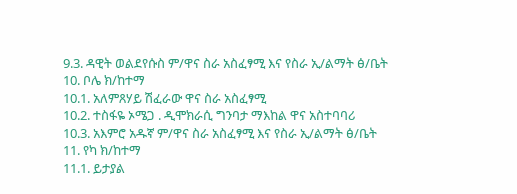9.3. ዳዊት ወልደየሱስ ም/ዋና ስራ አስፈፃሚ እና የስራ ኢ/ልማት ፅ/ቤት
10. ቦሌ ክ/ከተማ
10.1. አለምጸሃይ ሽፈራው ዋና ስራ አስፈፃሚ
10.2. ተስፋዬ ኦሜጋ . ዲሞክራሲ ግንባታ ማእከል ዋና አስተባባሪ
10.3. አእምሮ አዱኛ ም/ዋና ስራ አስፈፃሚ እና የስራ ኢ/ልማት ፅ/ቤት
11. የካ ክ/ከተማ
11.1. ይታያል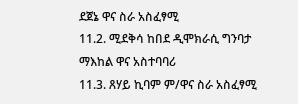ደጀኔ ዋና ስራ አስፈፃሚ
11.2. ሚደቅሳ ከበደ ዲሞክራሲ ግንባታ ማእከል ዋና አስተባባሪ
11.3. ጸሃይ ኪባም ም/ዋና ስራ አስፈፃሚ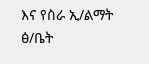እና የስራ ኢ/ልማት ፅ/ቤት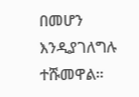በመሆን እንዲያገለግሉ ተሹመዋል።